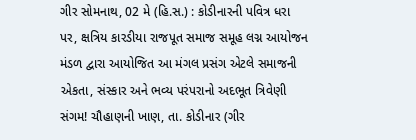ગીર સોમનાથ, 02 મે (હિ.સ.) : કોડીનારની પવિત્ર ધરા પર, ક્ષત્રિય કારડીયા રાજપૂત સમાજ સમૂહ લગ્ન આયોજન મંડળ દ્વારા આયોજિત આ મંગલ પ્રસંગ એટલે સમાજની એકતા, સંસ્કાર અને ભવ્ય પરંપરાનો અદભૂત ત્રિવેણી સંગમ! ચૌહાણની ખાણ, તા. કોડીનાર (ગીર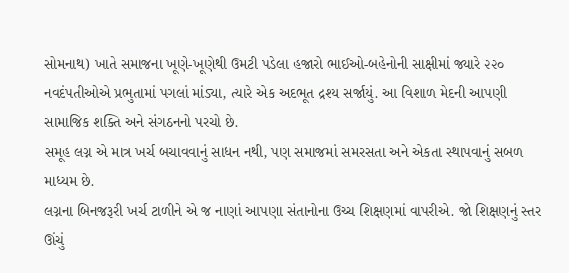સોમનાથ) ખાતે સમાજના ખૂણે-ખૂણેથી ઉમટી પડેલા હજારો ભાઈઓ-બહેનોની સાક્ષીમાં જ્યારે ૨૨૦ નવદંપતીઓએ પ્રભુતામાં પગલાં માંડ્યા, ત્યારે એક અદભૂત દ્રશ્ય સર્જાયું. આ વિશાળ મેદની આપણી સામાજિક શક્તિ અને સંગઠનનો પરચો છે.
સમૂહ લગ્ન એ માત્ર ખર્ચ બચાવવાનું સાધન નથી, પણ સમાજમાં સમરસતા અને એકતા સ્થાપવાનું સબળ માધ્યમ છે.
લગ્નના બિનજરૂરી ખર્ચ ટાળીને એ જ નાણાં આપણા સંતાનોના ઉચ્ચ શિક્ષણમાં વાપરીએ. જો શિક્ષણનું સ્તર ઊંચું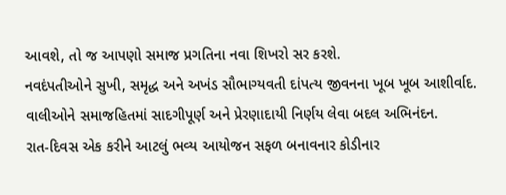આવશે, તો જ આપણો સમાજ પ્રગતિના નવા શિખરો સર કરશે.
નવદંપતીઓને સુખી, સમૃદ્ધ અને અખંડ સૌભાગ્યવતી દાંપત્ય જીવનના ખૂબ ખૂબ આશીર્વાદ.
વાલીઓને સમાજહિતમાં સાદગીપૂર્ણ અને પ્રેરણાદાયી નિર્ણય લેવા બદલ અભિનંદન.
રાત-દિવસ એક કરીને આટલું ભવ્ય આયોજન સફળ બનાવનાર કોડીનાર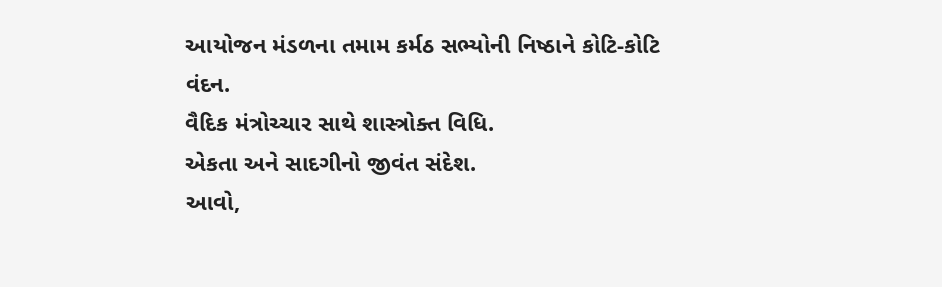આયોજન મંડળના તમામ કર્મઠ સભ્યોની નિષ્ઠાને કોટિ-કોટિ વંદન.
વૈદિક મંત્રોચ્ચાર સાથે શાસ્ત્રોક્ત વિધિ.
એકતા અને સાદગીનો જીવંત સંદેશ.
આવો,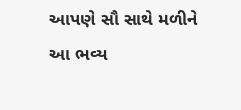આપણે સૌ સાથે મળીને આ ભવ્ય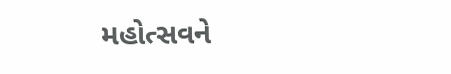મહોત્સવને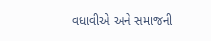વધાવીએ અને સમાજની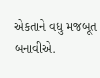એકતાને વધુ મજબૂત બનાવીએ.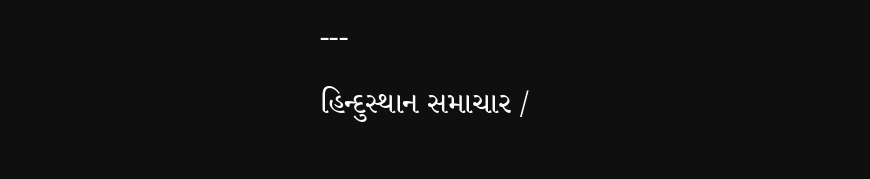---
હિન્દુસ્થાન સમાચાર /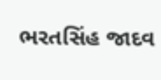ભરતસિંહ જાદવ